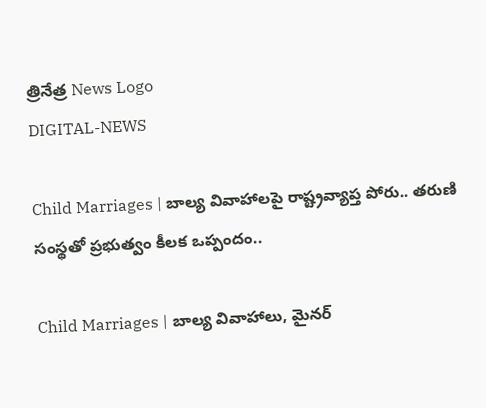త్రినేత్ర News Logo
DIGITAL-NEWS

Child Marriages | బాల్య వివాహాలపై రాష్ట్రవ్యాప్త పోరు.. తరుణి సంస్థ‌తో ప్రభుత్వం కీల‌క ఒప్పందం..

Child Marriages | బాల్య వివాహాలు, మైనర్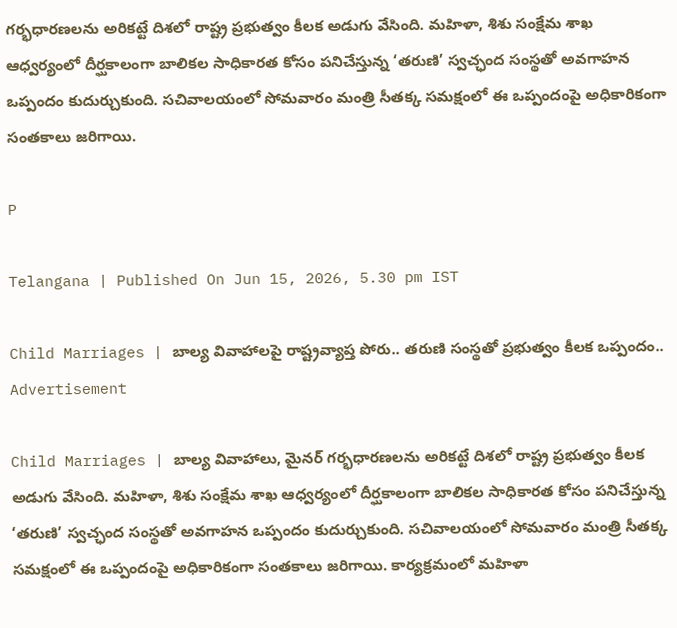గర్భధారణలను అరికట్టే దిశ‌లో రాష్ట్ర ప్రభుత్వం కీలక అడుగు వేసింది. మహిళా, శిశు సంక్షేమ శాఖ ఆధ్వర్యంలో దీర్ఘకాలంగా బాలికల సాధికారత కోసం పనిచేస్తున్న ‘తరుణి’ స్వచ్ఛంద సంస్థతో అవగాహన ఒప్పందం కుదుర్చుకుంది. సచివాలయంలో సోమ‌వారం మంత్రి సీతక్క సమక్షంలో ఈ ఒప్పందంపై అధికారికంగా సంతకాలు జరిగాయి.

P

Telangana | Published On Jun 15, 2026, 5.30 pm IST

Child Marriages | బాల్య వివాహాలపై రాష్ట్రవ్యాప్త పోరు.. తరుణి సంస్థ‌తో ప్రభుత్వం కీల‌క ఒప్పందం..
Advertisement

Child Marriages | బాల్య వివాహాలు, మైనర్ గర్భధారణలను అరికట్టే దిశ‌లో రాష్ట్ర ప్రభుత్వం కీలక అడుగు వేసింది. మహిళా, శిశు సంక్షేమ శాఖ ఆధ్వర్యంలో దీర్ఘకాలంగా బాలికల సాధికారత కోసం పనిచేస్తున్న ‘తరుణి’ స్వచ్ఛంద సంస్థతో అవగాహన ఒప్పందం కుదుర్చుకుంది. సచివాలయంలో సోమ‌వారం మంత్రి సీతక్క సమక్షంలో ఈ ఒప్పందంపై అధికారికంగా సంతకాలు జరిగాయి. కార్యక్రమంలో మహిళా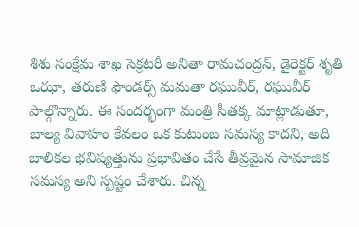శిశు సంక్షేమ శాఖ సెక్రటరీ అనితా రామచంద్రన్, డైరెక్టర్ శృతి ఒఝా, తరుణి ఫౌండర్స్ మమతా రఘువీర్, రఘువీర్ పాల్గొన్నారు. ఈ సందర్భంగా మంత్రి సీతక్క మాట్లాడుతూ, బాల్య వివాహం కేవలం ఒక కుటుంబ సమస్య కాదని, అది బాలికల భవిష్యత్తును ప్రభావితం చేసే తీవ్రమైన సామాజిక సమస్య అని స్పష్టం చేశారు. చిన్న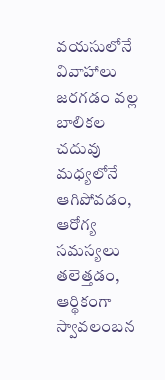వయసులోనే వివాహాలు జరగడం వల్ల బాలికల చదువు మధ్యలోనే ఆగిపోవడం, ఆరోగ్య సమస్యలు తలెత్తడం, ఆర్థికంగా స్వావలంబన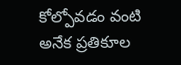కోల్పోవడం వంటి అనేక ప్రతికూల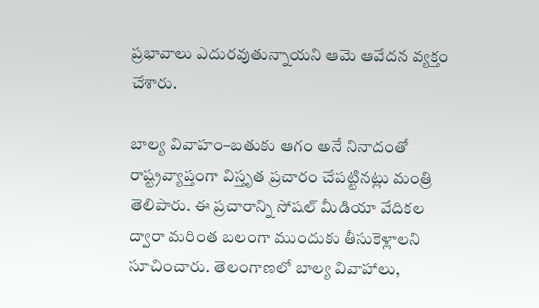ప్రభావాలు ఎదురవుతున్నాయని ఆమె ఆవేదన వ్యక్తం చేశారు.

బాల్య వివాహం–బతుకు ఆగం అనే నినాదంతో రాష్ట్రవ్యాప్తంగా విస్తృత ప్రచారం చేపట్టినట్లు మంత్రి తెలిపారు. ఈ ప్రచారాన్ని సోషల్ మీడియా వేదికల ద్వారా మరింత బలంగా ముందుకు తీసుకెళ్లాలని సూచించారు. తెలంగాణలో బాల్య వివాహాలు,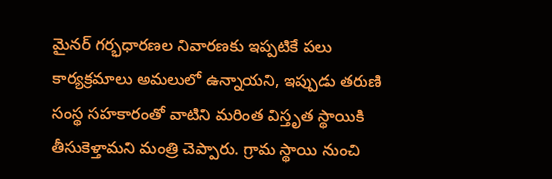మైనర్ గర్భధారణల నివారణకు ఇప్పటికే పలు కార్యక్రమాలు అమలులో ఉన్నాయని, ఇప్పుడు తరుణి సంస్థ సహకారంతో వాటిని మరింత విస్తృత స్థాయికి తీసుకెళ్తామని మంత్రి చెప్పారు. గ్రామ స్థాయి నుంచి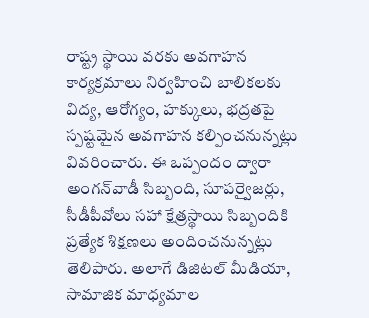రాష్ట్ర స్థాయి వరకు అవగాహన కార్యక్రమాలు నిర్వహించి బాలికలకు విద్య, ఆరోగ్యం, హక్కులు, భద్రతపై స్పష్టమైన అవగాహన కల్పించనున్నట్లు వివరించారు. ఈ ఒప్పందం ద్వారా అంగన్‌వాడీ సిబ్బంది, సూపర్వైజర్లు, సీడీపీవోలు సహా క్షేత్రస్థాయి సిబ్బందికి ప్రత్యేక శిక్షణలు అందించనున్నట్లు తెలిపారు. అలాగే డిజిటల్ మీడియా, సామాజిక మాధ్యమాల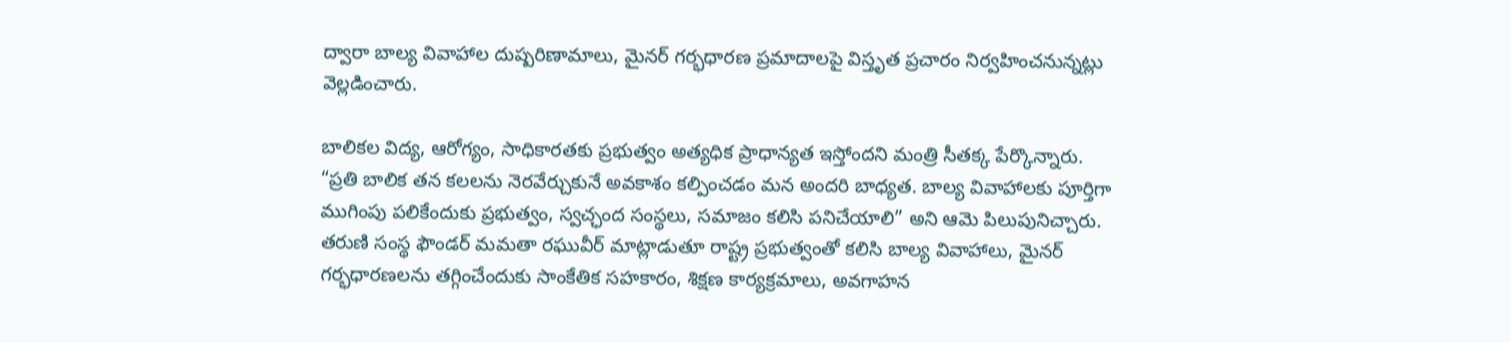ద్వారా బాల్య వివాహాల దుష్పరిణామాలు, మైనర్ గర్భధారణ ప్రమాదాలపై విస్తృత ప్రచారం నిర్వహించనున్నట్లు వెల్లడించారు.

బాలికల విద్య, ఆరోగ్యం, సాధికారతకు ప్రభుత్వం అత్యధిక ప్రాధాన్యత ఇస్తోందని మంత్రి సీతక్క పేర్కొన్నారు. “ప్రతి బాలిక తన కలలను నెరవేర్చుకునే అవకాశం కల్పించడం మన అందరి బాధ్యత. బాల్య వివాహాలకు పూర్తిగా ముగింపు పలికేందుకు ప్రభుత్వం, స్వచ్ఛంద సంస్థలు, సమాజం కలిసి పనిచేయాలి” అని ఆమె పిలుపునిచ్చారు.
తరుణి సంస్థ ఫౌండర్ మమతా రఘువీర్ మాట్లాడుతూ రాష్ట్ర ప్రభుత్వంతో కలిసి బాల్య వివాహాలు, మైనర్ గర్భధారణలను తగ్గించేందుకు సాంకేతిక సహకారం, శిక్షణ కార్యక్రమాలు, అవగాహన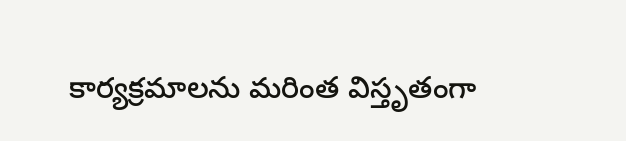కార్యక్రమాలను మరింత విస్తృతంగా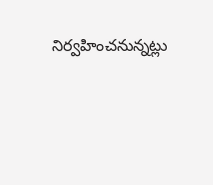నిర్వహించనున్నట్లు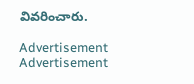వివ‌రించారు.

Advertisement
Advertisement